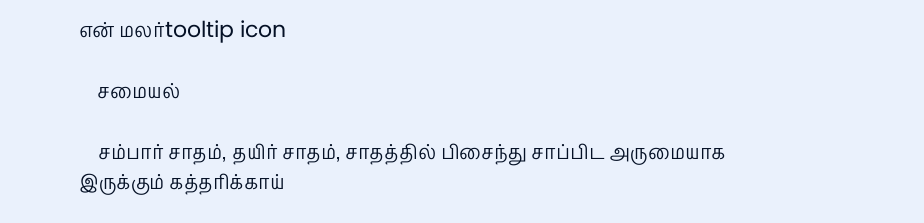என் மலர்tooltip icon

    சமையல்

    சம்பார் சாதம், தயிர் சாதம், சாதத்தில் பிசைந்து சாப்பிட அருமையாக இருக்கும் கத்தரிக்காய்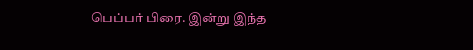பெப்பர் பிரை. இன்று இந்த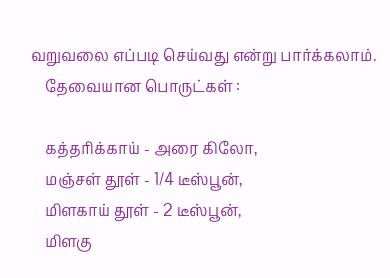வறுவலை எப்படி செய்வது என்று பார்க்கலாம்.
    தேவையான பொருட்கள் :

    கத்தரிக்காய் - அரை கிலோ,
    மஞ்சள் தூள் - 1/4 டீஸ்பூன்,
    மிளகாய் தூள் - 2 டீஸ்பூன்,
    மிளகு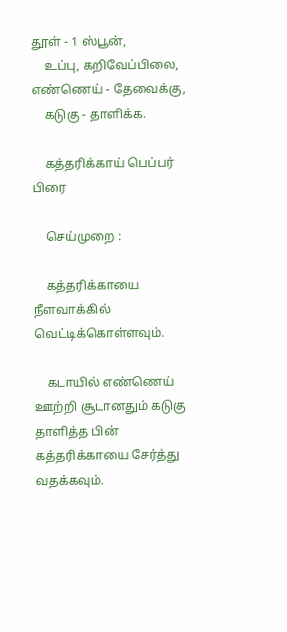தூள் - 1 ஸ்பூன்,
    உப்பு, கறிவேப்பிலை, எண்ணெய் - தேவைக்கு,
    கடுகு - தாளிக்க.

    கத்தரிக்காய் பெப்பர் பிரை

    செய்முறை :

    கத்தரிக்காயை நீளவாக்கில் வெட்டிக்கொள்ளவும்.

    கடாயில் எண்ணெய் ஊற்றி சூடானதும் கடுகு தாளித்த பின் கத்தரிக்காயை சேர்த்து வதக்கவும்.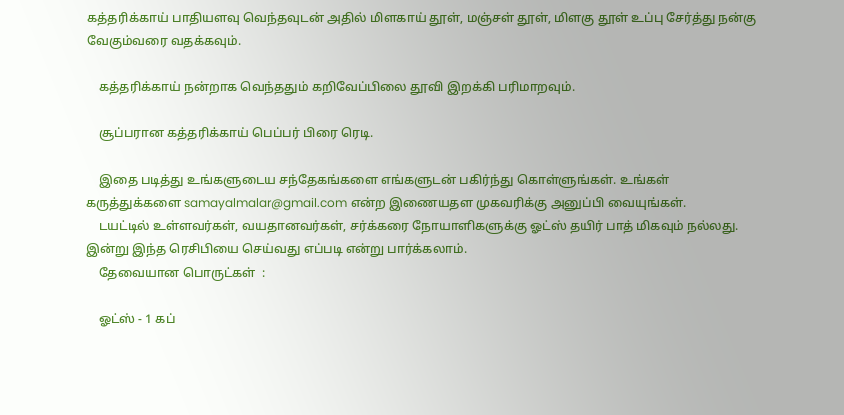கத்தரிக்காய் பாதியளவு வெந்தவுடன் அதில் மிளகாய் தூள், மஞ்சள் தூள், மிளகு தூள் உப்பு சேர்த்து நன்கு வேகும்வரை வதக்கவும்.

    கத்தரிக்காய் நன்றாக வெந்ததும் கறிவேப்பிலை தூவி இறக்கி பரிமாறவும்.

    சூப்பரான கத்தரிக்காய் பெப்பர் பிரை ரெடி.

    இதை படித்து உங்களுடைய சந்தேகங்களை எங்களுடன் பகிர்ந்து கொள்ளுங்கள். உங்கள் கருத்துக்களை samayalmalar@gmail.com என்ற இணையதள முகவரிக்கு அனுப்பி வையுங்கள்.
    டயட்டில் உள்ளவர்கள், வயதானவர்கள், சர்க்கரை நோயாளிகளுக்கு ஓட்ஸ் தயிர் பாத் மிகவும் நல்லது. இன்று இந்த ரெசிபியை செய்வது எப்படி என்று பார்க்கலாம்.
    தேவையான பொருட்கள்  :

    ஓட்ஸ் - 1 கப்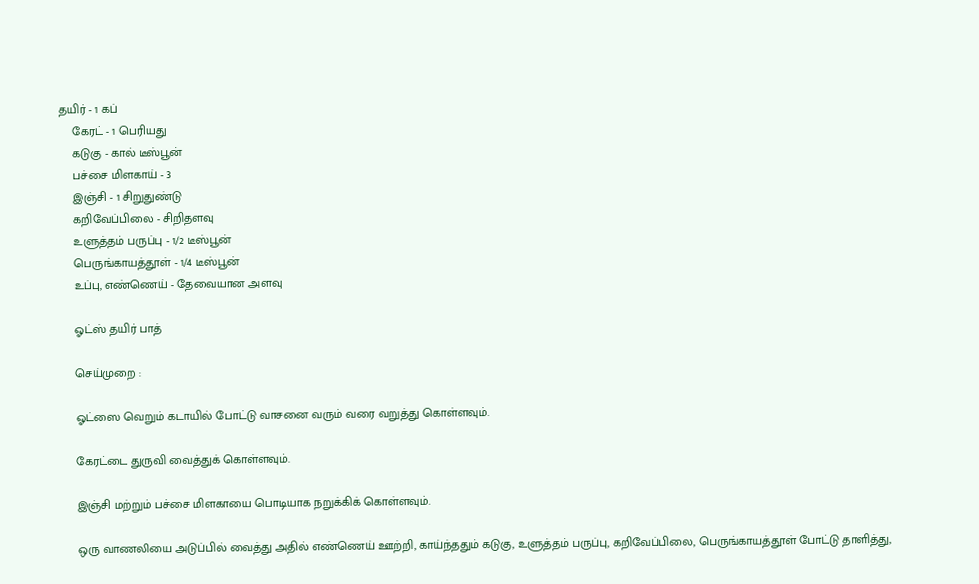தயிர் - 1 கப்
    கேரட் - 1 பெரியது
    கடுகு - கால் டீஸ்பூன்
    பச்சை மிளகாய் - 3
    இஞ்சி - 1 சிறுதுண்டு
    கறிவேப்பிலை - சிறிதளவு
    உளுத்தம் பருப்பு - 1/2 டீஸ்பூன்
    பெருங்காயத்தூள் - 1/4 டீஸ்பூன்
    உப்பு, எண்ணெய் - தேவையான அளவு

    ஓட்ஸ் தயிர் பாத்

    செய்முறை :

    ஓட்ஸை வெறும் கடாயில் போட்டு வாசனை வரும் வரை வறுத்து கொள்ளவும்.

    கேரட்டை துருவி வைத்துக் கொள்ளவும்.

    இஞ்சி மற்றும் பச்சை மிளகாயை பொடியாக நறுக்கிக் கொள்ளவும்.

    ஒரு வாணலியை அடுப்பில் வைத்து அதில் எண்ணெய் ஊற்றி, காய்ந்ததும் கடுகு, உளுத்தம் பருப்பு, கறிவேப்பிலை, பெருங்காயத்தூள் போட்டு தாளித்து,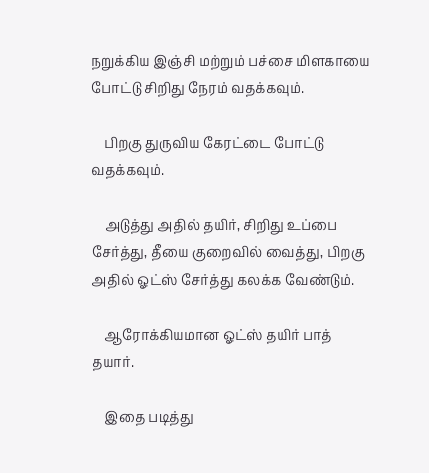நறுக்கிய இஞ்சி மற்றும் பச்சை மிளகாயை போட்டு சிறிது நேரம் வதக்கவும்.

    பிறகு துருவிய கேரட்டை போட்டு வதக்கவும்.

    அடுத்து அதில் தயிர், சிறிது உப்பை சேர்த்து, தீயை குறைவில் வைத்து, பிறகு அதில் ஓட்ஸ் சேர்த்து கலக்க வேண்டும்.

    ஆரோக்கியமான ஓட்ஸ் தயிர் பாத் தயார்.

    இதை படித்து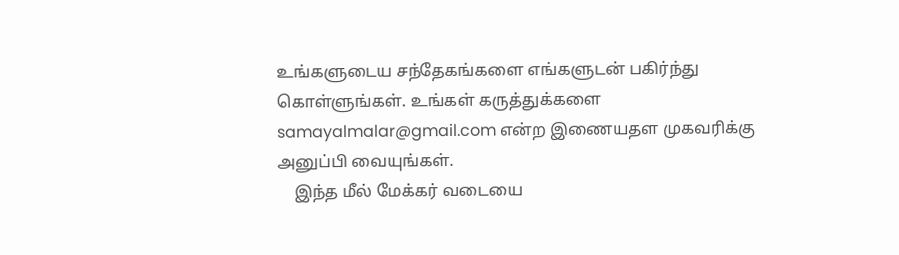உங்களுடைய சந்தேகங்களை எங்களுடன் பகிர்ந்து கொள்ளுங்கள். உங்கள் கருத்துக்களை samayalmalar@gmail.com என்ற இணையதள முகவரிக்கு அனுப்பி வையுங்கள்.
    இந்த மீல் மேக்கர் வடையை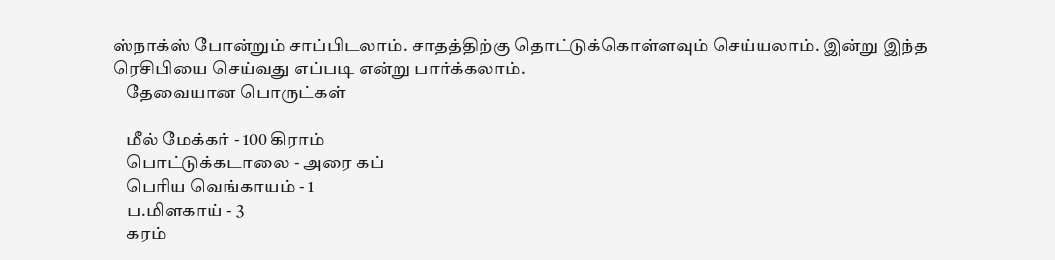ஸ்நாக்ஸ் போன்றும் சாப்பிடலாம். சாதத்திற்கு தொட்டுக்கொள்ளவும் செய்யலாம். இன்று இந்த ரெசிபியை செய்வது எப்படி என்று பார்க்கலாம்.
    தேவையான பொருட்கள்

    மீல் மேக்கர் - 100 கிராம்
    பொட்டுக்கடாலை - அரை கப்
    பெரிய வெங்காயம் - 1
    ப.மிளகாய் - 3
    கரம்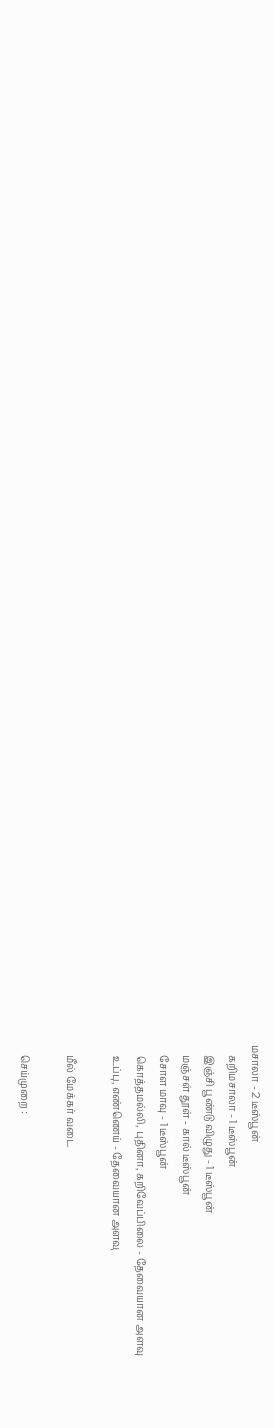மசாலா - 2 டீஸ்பூன்
    கறிமசாலா - 1 டீஸ்பூன்
    இஞ்சி பூண்டு விழுது - 1 டீஸ்பூன்
    மஞ்சள் தூள் - கால் டீஸ்பூன்
    சோள மாவு - 1 டீஸ்பூன்
    கொத்தமல்லி, புதினா, கறிவேப்பிலை - தேவையான அளவு
    உப்பு, எண்ணெய் - தேவையான அளவு

    மீல் மேக்கர் வடை

    செய்முறை :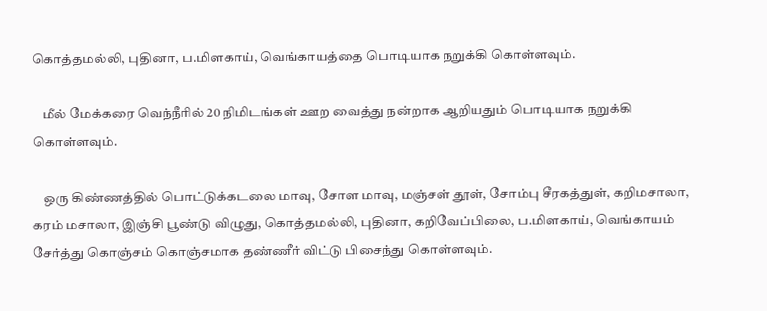கொத்தமல்லி, புதினா, ப.மிளகாய், வெங்காயத்தை பொடியாக நறுக்கி கொள்ளவும்.

    மீல் மேக்கரை வெந்நீரில் 20 நிமிடங்கள் ஊற வைத்து நன்றாக ஆறியதும் பொடியாக நறுக்கி கொள்ளவும்.

    ஒரு கிண்ணத்தில் பொட்டுக்கடலை மாவு, சோள மாவு, மஞ்சள் தூள், சோம்பு சீரகத்துள், கறிமசாலா, கரம் மசாலா, இஞ்சி பூண்டு விழுது, கொத்தமல்லி, புதினா, கறிவேப்பிலை, ப.மிளகாய், வெங்காயம் சேர்த்து கொஞ்சம் கொஞ்சமாக தண்ணீர் விட்டு பிசைந்து கொள்ளவும்.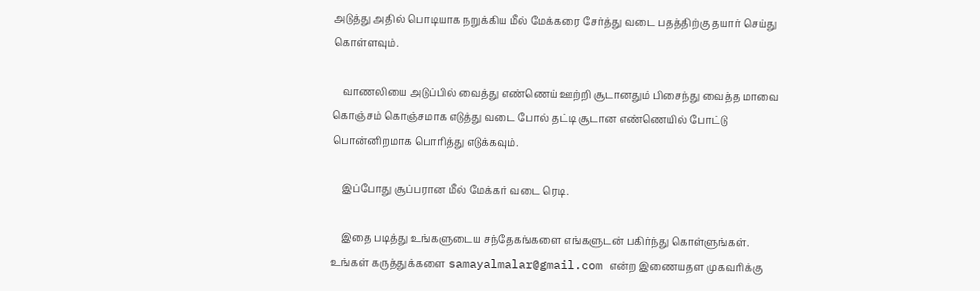அடுத்து அதில் பொடியாக நறுக்கிய மீல் மேக்கரை சேர்த்து வடை பதத்திற்கு தயார் செய்து கொள்ளவும்.

    வாணலியை அடுப்பில் வைத்து எண்ணெய் ஊற்றி சூடானதும் பிசைந்து வைத்த மாவை கொஞ்சம் கொஞ்சமாக எடுத்து வடை போல் தட்டி சூடான எண்ணெயில் போட்டு பொன்னிறமாக பொரித்து எடுக்கவும்.

    இப்போது சூப்பரான மீல் மேக்கர் வடை ரெடி.

    இதை படித்து உங்களுடைய சந்தேகங்களை எங்களுடன் பகிர்ந்து கொள்ளுங்கள். உங்கள் கருத்துக்களை samayalmalar@gmail.com என்ற இணையதள முகவரிக்கு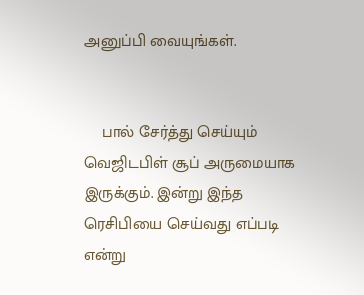அனுப்பி வையுங்கள்.


    பால் சேர்த்து செய்யும் வெஜிடபிள் சூப் அருமையாக இருக்கும். இன்று இந்த ரெசிபியை செய்வது எப்படி என்று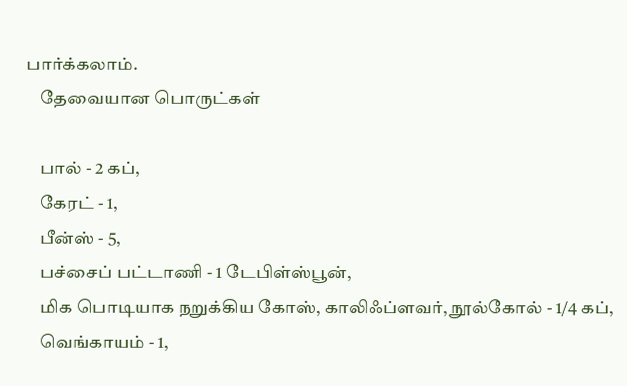பார்க்கலாம்.
    தேவையான பொருட்கள்

    பால் - 2 கப்,
    கேரட் - 1,
    பீன்ஸ் - 5,
    பச்சைப் பட்டாணி - 1 டேபிள்ஸ்பூன்,
    மிக பொடியாக நறுக்கிய கோஸ், காலிஃப்ளவர், நூல்கோல் - 1/4 கப்,
    வெங்காயம் - 1,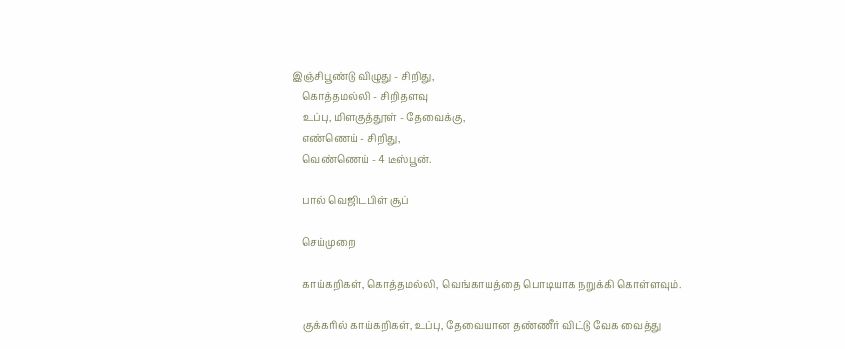இஞ்சிபூண்டு விழுது - சிறிது,
    கொத்தமல்லி - சிறிதளவு
    உப்பு, மிளகுத்தூள் - தேவைக்கு,
    எண்ணெய் - சிறிது,
    வெண்ணெய் - 4 டீஸ்பூன்.

    பால் வெஜிடபிள் சூப்

    செய்முறை

    காய்கறிகள், கொத்தமல்லி, வெங்காயத்தை பொடியாக நறுக்கி கொள்ளவும்.

    குக்கரில் காய்கறிகள், உப்பு, தேவையான தண்ணீர் விட்டு வேக வைத்து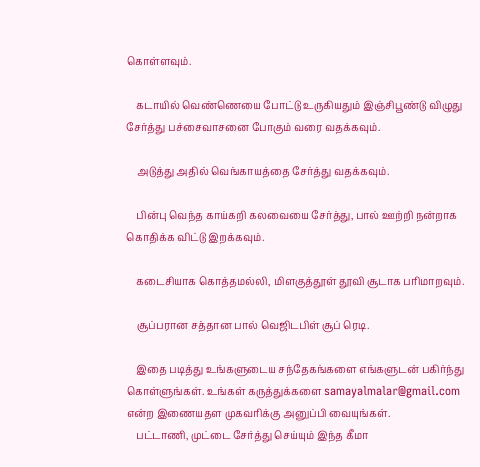கொள்ளவும்.

    கடாயில் வெண்ணெயை போட்டு உருகியதும் இஞ்சிபூண்டு விழுது சேர்த்து பச்சைவாசனை போகும் வரை வதக்கவும்.

    அடுத்து அதில் வெங்காயத்தை சேர்த்து வதக்கவும்.

    பின்பு வெந்த காய்கறி கலவையை சேர்த்து, பால் ஊற்றி நன்றாக கொதிக்க விட்டு இறக்கவும்.

    கடைசியாக கொத்தமல்லி, மிளகுத்தூள் தூவி சூடாக பரிமாறவும்.

    சூப்பரான சத்தான பால் வெஜிடபிள் சூப் ரெடி.

    இதை படித்து உங்களுடைய சந்தேகங்களை எங்களுடன் பகிர்ந்து கொள்ளுங்கள். உங்கள் கருத்துக்களை samayalmalar@gmail.com என்ற இணையதள முகவரிக்கு அனுப்பி வையுங்கள்.
    பட்டாணி, முட்டை சேர்த்து செய்யும் இந்த கீமா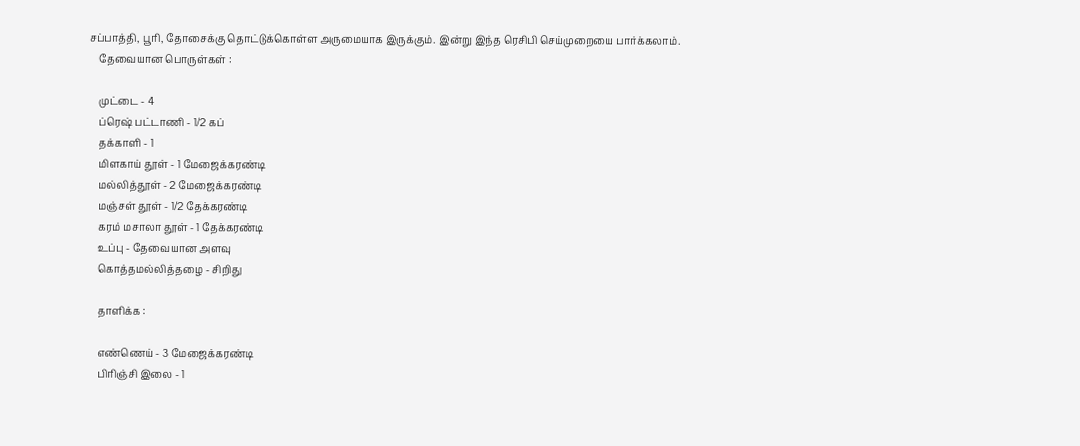சப்பாத்தி, பூரி, தோசைக்கு தொட்டுக்கொள்ள அருமையாக இருக்கும். இன்று இந்த ரெசிபி செய்முறையை பார்க்கலாம்.
    தேவையான பொருள்கள் :

    முட்டை - 4
    ப்ரெஷ் பட்டாணி - 1/2 கப்
    தக்காளி - 1
    மிளகாய் தூள் - 1 மேஜைக்கரண்டி
    மல்லித்தூள் - 2 மேஜைக்கரண்டி
    மஞ்சள் தூள் - 1/2 தேக்கரண்டி
    கரம் மசாலா தூள் - 1 தேக்கரண்டி
    உப்பு - தேவையான அளவு
    கொத்தமல்லித்தழை - சிறிது

    தாளிக்க :

    எண்ணெய் - 3 மேஜைக்கரண்டி
    பிரிஞ்சி இலை - 1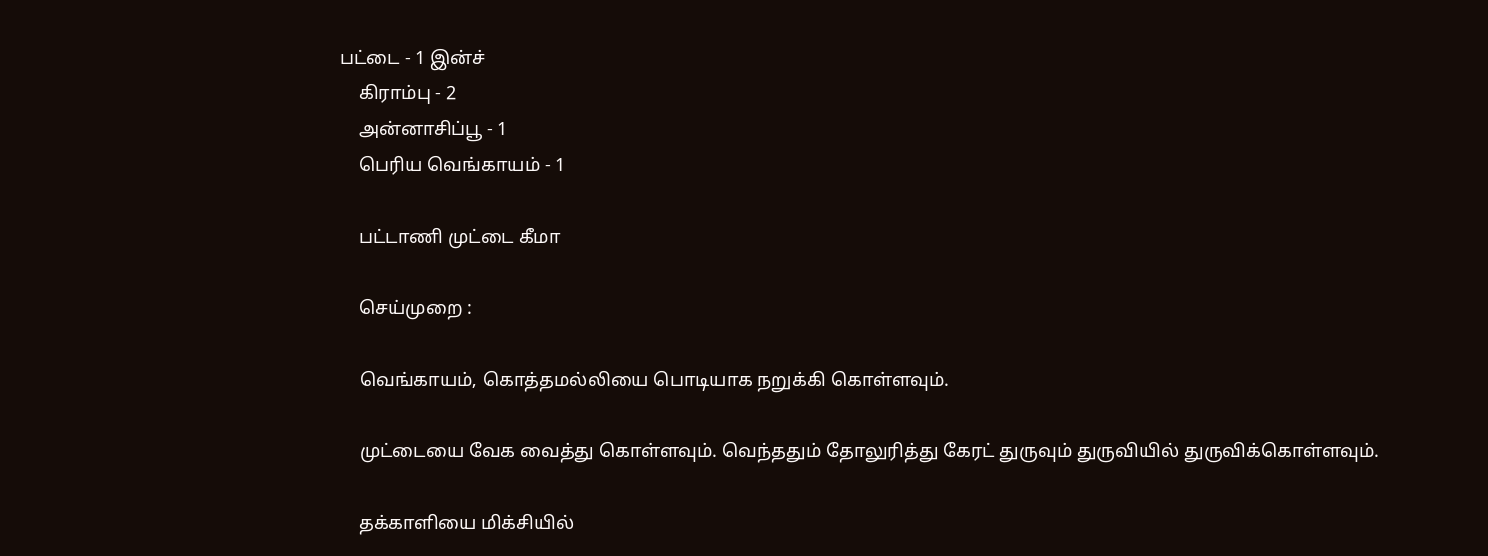பட்டை - 1 இன்ச்
    கிராம்பு - 2
    அன்னாசிப்பூ - 1
    பெரிய வெங்காயம் - 1

    பட்டாணி முட்டை கீமா

    செய்முறை :

    வெங்காயம், கொத்தமல்லியை பொடியாக நறுக்கி கொள்ளவும்.

    முட்டையை வேக வைத்து கொள்ளவும். வெந்ததும் தோலுரித்து கேரட் துருவும் துருவியில் துருவிக்கொள்ளவும்.

    தக்காளியை மிக்சியில்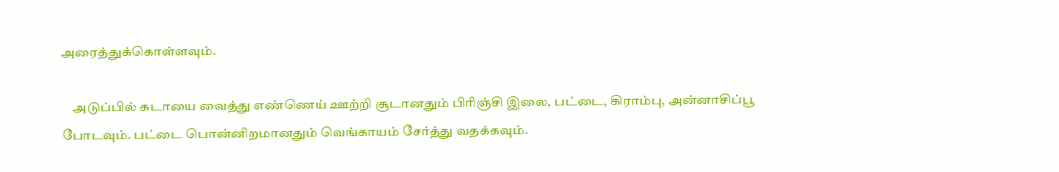அரைத்துக்கொள்ளவும்.

    அடுப்பில் கடாயை வைத்து எண்ணெய் ஊற்றி சூடானதும் பிரிஞ்சி இலை, பட்டை, கிராம்பு, அன்னாசிப்பூ போடவும். பட்டை பொன்னிறமானதும் வெங்காயம் சேர்த்து வதக்கவும்.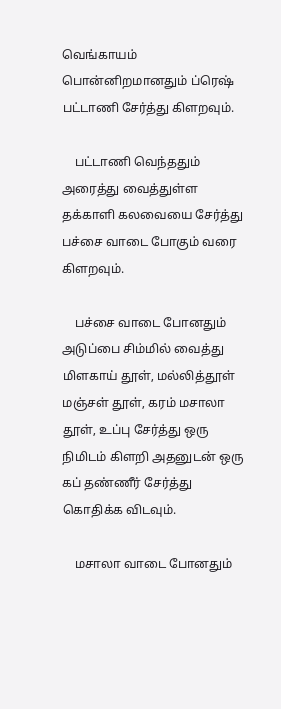வெங்காயம் பொன்னிறமானதும் ப்ரெஷ் பட்டாணி சேர்த்து கிளறவும்.

    பட்டாணி வெந்ததும் அரைத்து வைத்துள்ள தக்காளி கலவையை சேர்த்து பச்சை வாடை போகும் வரை கிளறவும்.

    பச்சை வாடை போனதும் அடுப்பை சிம்மில் வைத்து மிளகாய் தூள், மல்லித்தூள் மஞ்சள் தூள், கரம் மசாலா தூள், உப்பு சேர்த்து ஒரு நிமிடம் கிளறி அதனுடன் ஒரு கப் தண்ணீர் சேர்த்து கொதிக்க விடவும்.

    மசாலா வாடை போனதும்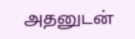அதனுடன்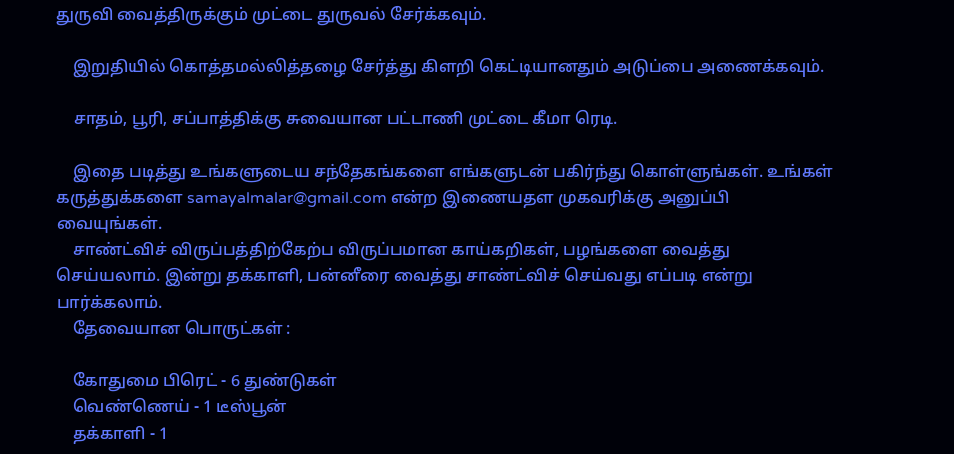துருவி வைத்திருக்கும் முட்டை துருவல் சேர்க்கவும்.

    இறுதியில் கொத்தமல்லித்தழை சேர்த்து கிளறி கெட்டியானதும் அடுப்பை அணைக்கவும்.

    சாதம், பூரி, சப்பாத்திக்கு சுவையான பட்டாணி முட்டை கீமா ரெடி.

    இதை படித்து உங்களுடைய சந்தேகங்களை எங்களுடன் பகிர்ந்து கொள்ளுங்கள். உங்கள் கருத்துக்களை samayalmalar@gmail.com என்ற இணையதள முகவரிக்கு அனுப்பி வையுங்கள்.
    சாண்ட்விச் விருப்பத்திற்கேற்ப விருப்பமான காய்கறிகள், பழங்களை வைத்து செய்யலாம். இன்று தக்காளி, பன்னீரை வைத்து சாண்ட்விச் செய்வது எப்படி என்று பார்க்கலாம்.
    தேவையான பொருட்கள் :

    கோதுமை பிரெட் - 6 துண்டுகள்
    வெண்ணெய் - 1 டீஸ்பூன்
    தக்காளி - 1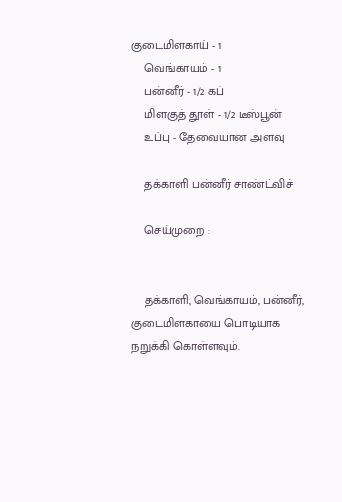குடைமிளகாய் - 1
    வெங்காயம் - 1
    பன்னீர் - 1/2 கப்
    மிளகுத் தூள் - 1/2 டீஸ்பூன்
    உப்பு - தேவையான அளவு

    தக்காளி பன்னீர் சாண்ட்விச்

    செய்முறை :


    தக்காளி, வெங்காயம், பன்னீர், குடைமிளகாயை பொடியாக நறுக்கி கொள்ளவும்.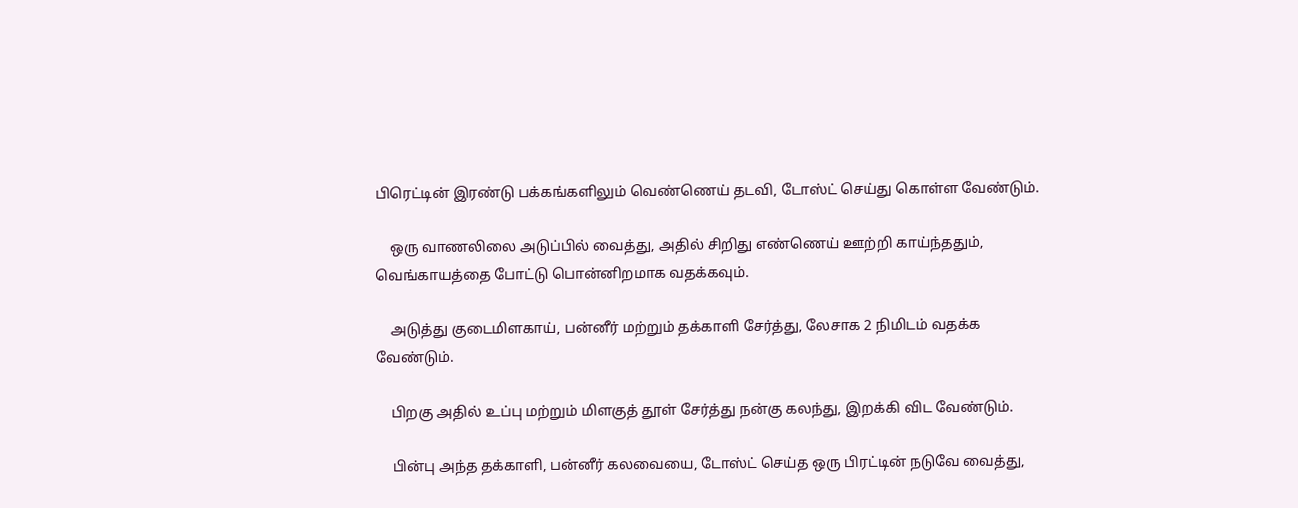பிரெட்டின் இரண்டு பக்கங்களிலும் வெண்ணெய் தடவி, டோஸ்ட் செய்து கொள்ள வேண்டும்.

    ஒரு வாணலிலை அடுப்பில் வைத்து, அதில் சிறிது எண்ணெய் ஊற்றி காய்ந்ததும், வெங்காயத்தை போட்டு பொன்னிறமாக வதக்கவும்.

    அடுத்து குடைமிளகாய், பன்னீர் மற்றும் தக்காளி சேர்த்து, லேசாக 2 நிமிடம் வதக்க வேண்டும்.

    பிறகு அதில் உப்பு மற்றும் மிளகுத் தூள் சேர்த்து நன்கு கலந்து, இறக்கி விட வேண்டும்.

    பின்பு அந்த தக்காளி, பன்னீர் கலவையை, டோஸ்ட் செய்த ஒரு பிரட்டின் நடுவே வைத்து,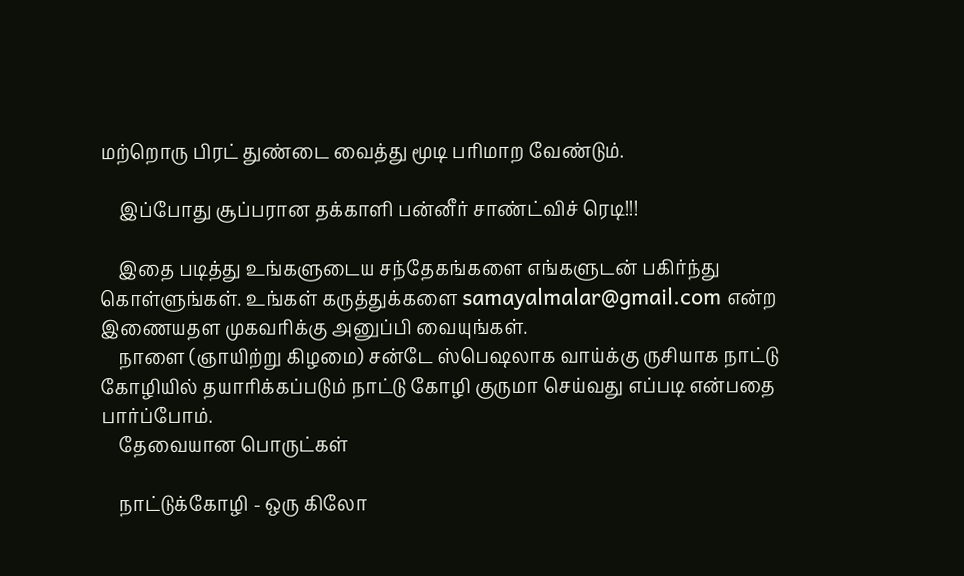மற்றொரு பிரட் துண்டை வைத்து மூடி பரிமாற வேண்டும்.

    இப்போது சூப்பரான தக்காளி பன்னீர் சாண்ட்விச் ரெடி!!!

    இதை படித்து உங்களுடைய சந்தேகங்களை எங்களுடன் பகிர்ந்து கொள்ளுங்கள். உங்கள் கருத்துக்களை samayalmalar@gmail.com என்ற இணையதள முகவரிக்கு அனுப்பி வையுங்கள்.
    நாளை (ஞாயிற்று கிழமை) சன்டே ஸ்பெஷலாக வாய்க்கு ருசியாக நாட்டு கோழியில் தயாரிக்கப்படும் நாட்டு கோழி குருமா செய்வது எப்படி என்பதை பார்ப்போம்.
    தேவையான பொருட்கள்

    நாட்டுக்கோழி - ஒரு கிலோ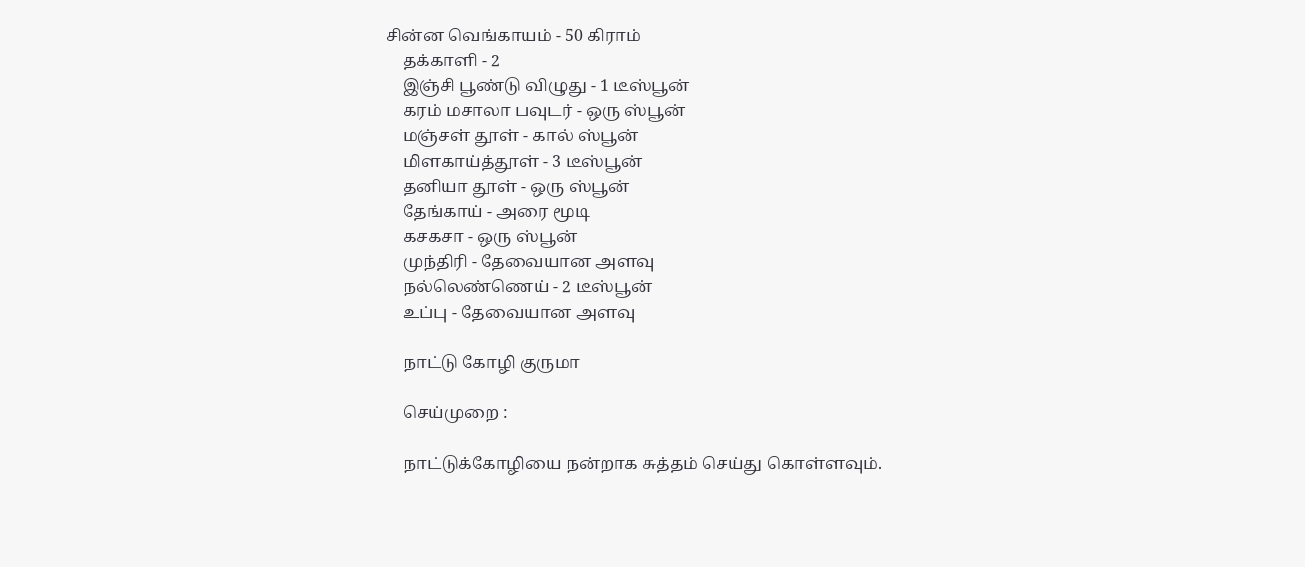சின்ன வெங்காயம் - 50 கிராம்
    தக்காளி - 2
    இஞ்சி பூண்டு விழுது - 1 டீஸ்பூன்
    கரம் மசாலா பவுடர் - ஒரு ஸ்பூன்
    மஞ்சள் தூள் - கால் ஸ்பூன்
    மிளகாய்த்தூள் - 3 டீஸ்பூன்
    தனியா தூள் - ஒரு ஸ்பூன்
    தேங்காய் - அரை மூடி
    கசகசா - ஒரு ஸ்பூன்
    முந்திரி - தேவையான அளவு
    நல்லெண்ணெய் - 2 டீஸ்பூன்
    உப்பு - தேவையான அளவு

    நாட்டு கோழி குருமா

    செய்முறை :

    நாட்டுக்கோழியை நன்றாக சுத்தம் செய்து கொள்ளவும்.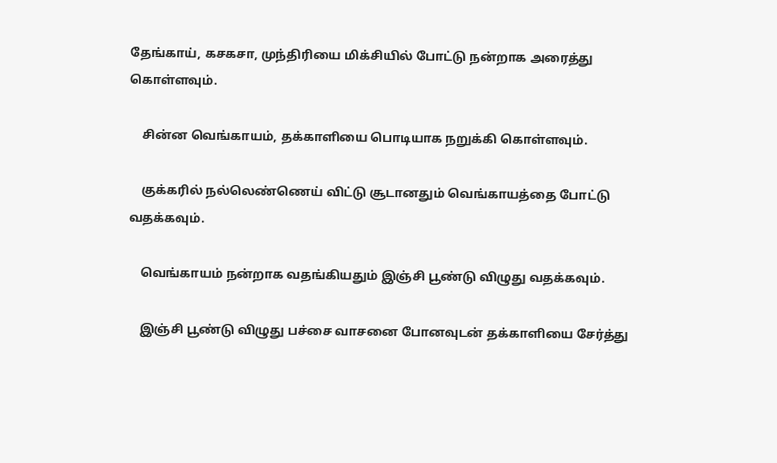தேங்காய், கசகசா, முந்திரியை மிக்சியில் போட்டு நன்றாக அரைத்து கொள்ளவும்.

    சின்ன வெங்காயம், தக்காளியை பொடியாக நறுக்கி கொள்ளவும்.

    குக்கரில் நல்லெண்ணெய் விட்டு சூடானதும் வெங்காயத்தை போட்டு வதக்கவும்.

    வெங்காயம் நன்றாக வதங்கியதும் இஞ்சி பூண்டு விழுது வதக்கவும்.

    இஞ்சி பூண்டு விழுது பச்சை வாசனை போனவுடன் தக்காளியை சேர்த்து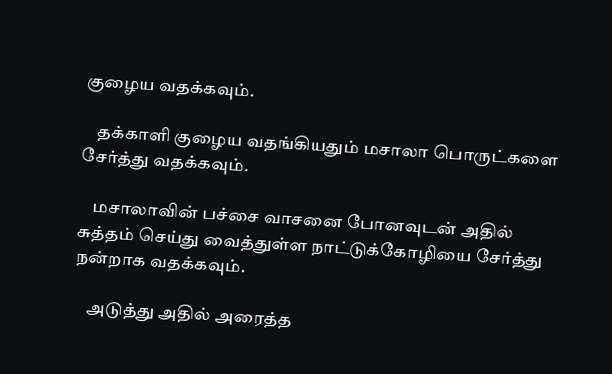குழைய வதக்கவும்.

    தக்காளி குழைய வதங்கியதும் மசாலா பொருட்களை சேர்த்து வதக்கவும்.

    மசாலாவின் பச்சை வாசனை போனவுடன் அதில் சுத்தம் செய்து வைத்துள்ள நாட்டுக்கோழியை சேர்த்து நன்றாக வதக்கவும்.

    அடுத்து அதில் அரைத்த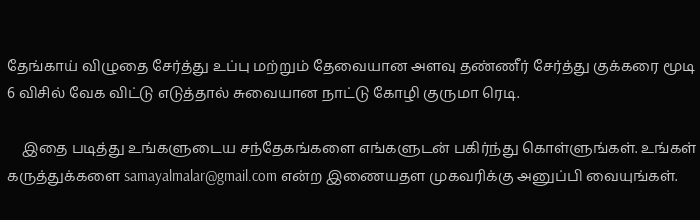தேங்காய் விழுதை சேர்த்து உப்பு மற்றும் தேவையான அளவு தண்ணீர் சேர்த்து குக்கரை மூடி 6 விசில் வேக விட்டு எடுத்தால் சுவையான நாட்டு கோழி குருமா ரெடி.

    இதை படித்து உங்களுடைய சந்தேகங்களை எங்களுடன் பகிர்ந்து கொள்ளுங்கள். உங்கள் கருத்துக்களை samayalmalar@gmail.com என்ற இணையதள முகவரிக்கு அனுப்பி வையுங்கள்.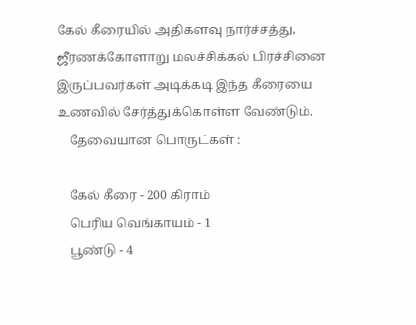கேல் கீரையில் அதிகளவு நார்ச்சத்து, ஜீரணக்கோளாறு மலச்சிக்கல் பிரச்சினை இருப்பவர்கள் அடிக்கடி இந்த கீரையை உணவில் சேர்த்துக்கொள்ள வேண்டும்.
    தேவையான பொருட்கள் :

    கேல் கீரை - 200 கிராம்
    பெரிய வெங்காயம் - 1
    பூண்டு - 4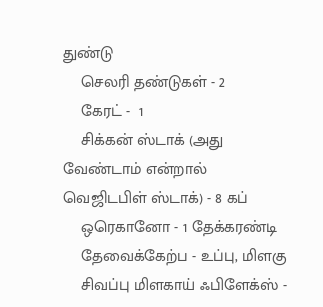துண்டு
    செலரி தண்டுகள் - 2
    கேரட் -  1
    சிக்கன் ஸ்டாக் (அது வேண்டாம் என்றால் வெஜிடபிள் ஸ்டாக்) - 8 கப்
    ஒரெகானோ - 1 தேக்கரண்டி
    தேவைக்கேற்ப - உப்பு, மிளகு
    சிவப்பு மிளகாய் ஃபிளேக்ஸ் -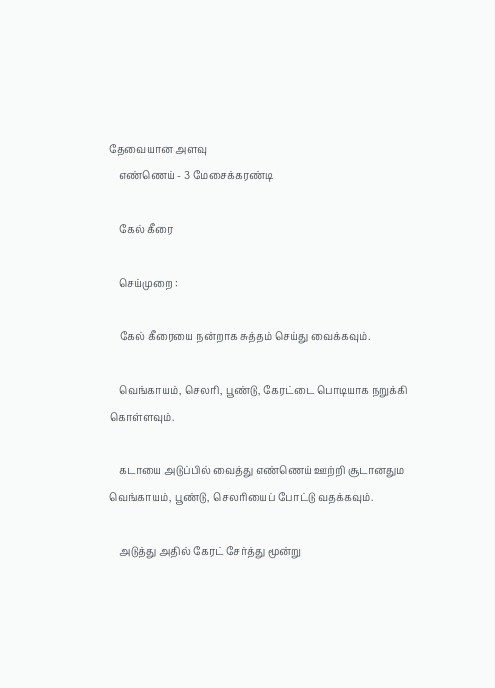தேவையான அளவு
    எண்ணெய் - 3 மேசைக்கரண்டி

    கேல் கீரை

    செய்முறை :

    கேல் கீரையை நன்றாக சுத்தம் செய்து வைக்கவும்.

    வெங்காயம், செலரி, பூண்டு, கேரட்டை பொடியாக நறுக்கி கொள்ளவும்.

    கடாயை அடுப்பில் வைத்து எண்ணெய் ஊற்றி சூடானதும வெங்காயம், பூண்டு, செலரியைப் போட்டு வதக்கவும்.

    அடுத்து அதில் கேரட் சேர்த்து மூன்று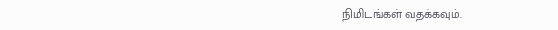நிமிடங்கள் வதக்கவும்.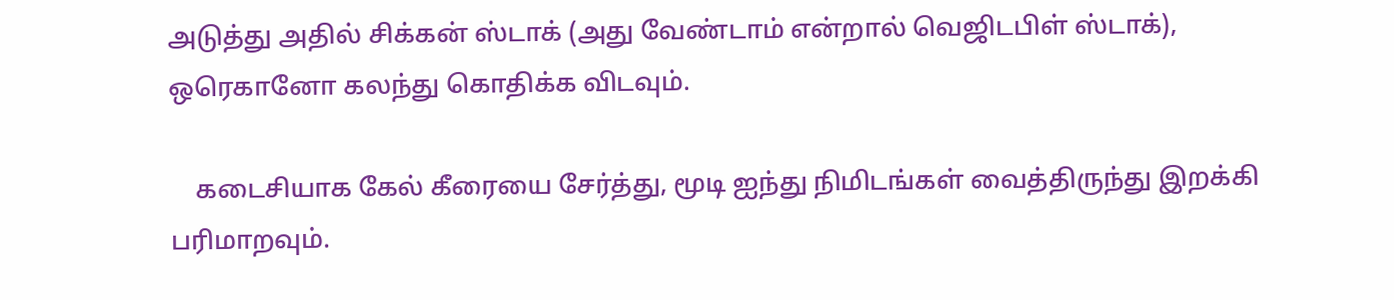அடுத்து அதில் சிக்கன் ஸ்டாக் (அது வேண்டாம் என்றால் வெஜிடபிள் ஸ்டாக்), ஒரெகானோ கலந்து கொதிக்க விடவும்.

    கடைசியாக கேல் கீரையை சேர்த்து, மூடி ஐந்து நிமிடங்கள் வைத்திருந்து இறக்கி பரிமாறவும்.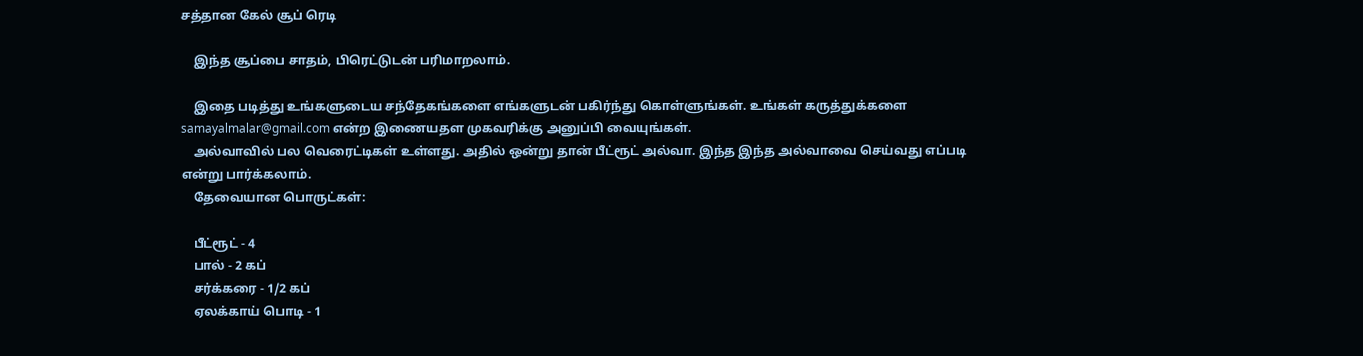சத்தான கேல் சூப் ரெடி

    இந்த சூப்பை சாதம், பிரெட்டுடன் பரிமாறலாம்.

    இதை படித்து உங்களுடைய சந்தேகங்களை எங்களுடன் பகிர்ந்து கொள்ளுங்கள். உங்கள் கருத்துக்களை samayalmalar@gmail.com என்ற இணையதள முகவரிக்கு அனுப்பி வையுங்கள்.
    அல்வாவில் பல வெரைட்டிகள் உள்ளது. அதில் ஒன்று தான் பீட்ரூட் அல்வா. இந்த இந்த அல்வாவை செய்வது எப்படி என்று பார்க்கலாம்.
    தேவையான பொருட்கள்:

    பீட்ரூட் - 4
    பால் - 2 கப்
    சர்க்கரை - 1/2 கப்
    ஏலக்காய் பொடி - 1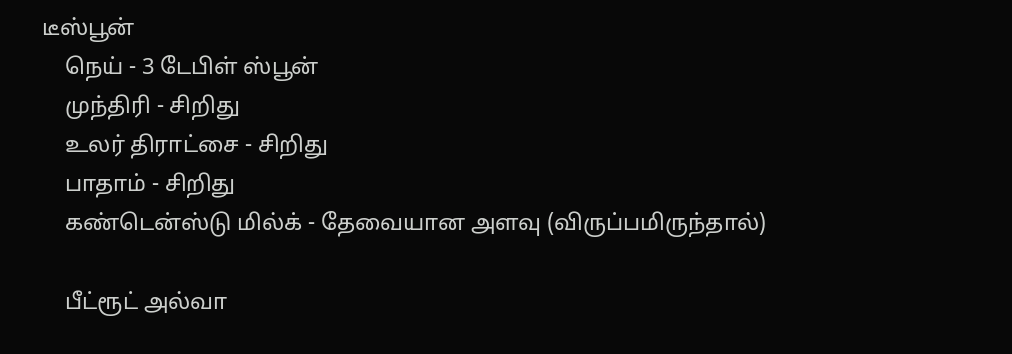டீஸ்பூன்
    நெய் - 3 டேபிள் ஸ்பூன்
    முந்திரி - சிறிது
    உலர் திராட்சை - சிறிது
    பாதாம் - சிறிது
    கண்டென்ஸ்டு மில்க் - தேவையான அளவு (விருப்பமிருந்தால்)

    பீட்ரூட் அல்வா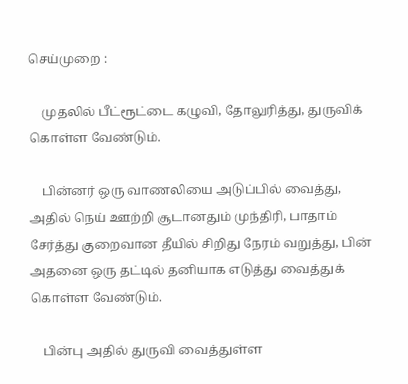செய்முறை :

    முதலில் பீட்ரூட்டை கழுவி, தோலுரித்து, துருவிக் கொள்ள வேண்டும்.

    பின்னர் ஒரு வாணலியை அடுப்பில் வைத்து, அதில் நெய் ஊற்றி சூடானதும் முந்திரி, பாதாம் சேர்த்து குறைவான தீயில் சிறிது நேரம் வறுத்து, பின் அதனை ஒரு தட்டில் தனியாக எடுத்து வைத்துக் கொள்ள வேண்டும்.

    பின்பு அதில் துருவி வைத்துள்ள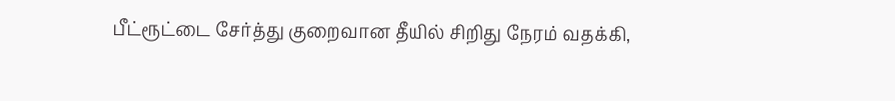பீட்ரூட்டை சேர்த்து குறைவான தீயில் சிறிது நேரம் வதக்கி,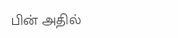பின் அதில்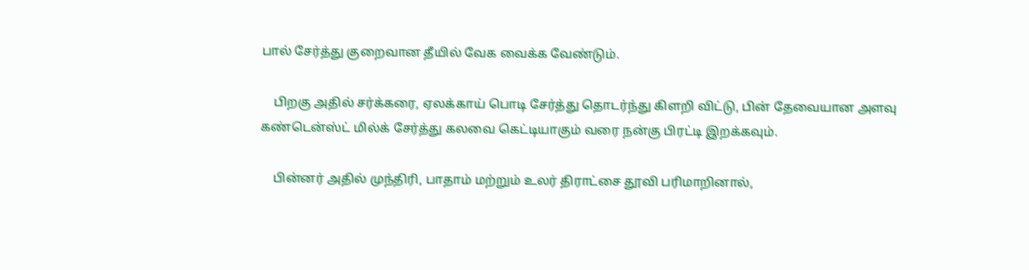பால் சேர்த்து குறைவான தீயில் வேக வைக்க வேண்டும்.

    பிறகு அதில் சர்க்கரை, ஏலக்காய் பொடி சேர்த்து தொடர்ந்து கிளறி விட்டு, பின் தேவையான அளவு கண்டென்ஸ்ட் மில்க் சேர்த்து கலவை கெட்டியாகும் வரை நன்கு பிரட்டி இறக்கவும்.

    பின்னர் அதில் முந்திரி, பாதாம் மற்றும் உலர் திராட்சை தூவி பரிமாறினால்,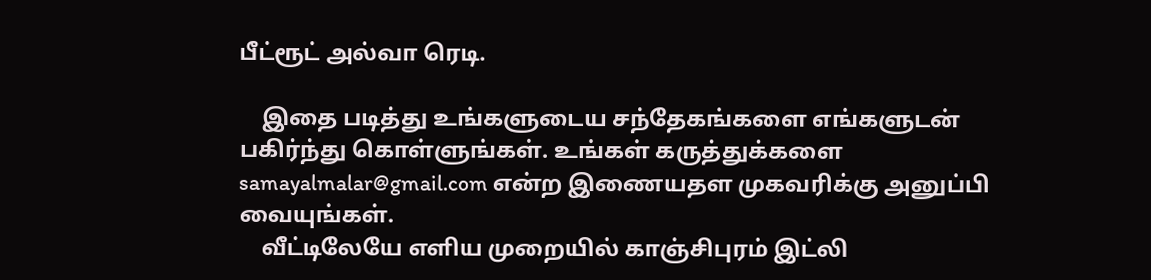பீட்ரூட் அல்வா ரெடி.

    இதை படித்து உங்களுடைய சந்தேகங்களை எங்களுடன் பகிர்ந்து கொள்ளுங்கள். உங்கள் கருத்துக்களை samayalmalar@gmail.com என்ற இணையதள முகவரிக்கு அனுப்பி வையுங்கள்.
    வீட்டிலேயே எளிய முறையில் காஞ்சிபுரம் இட்லி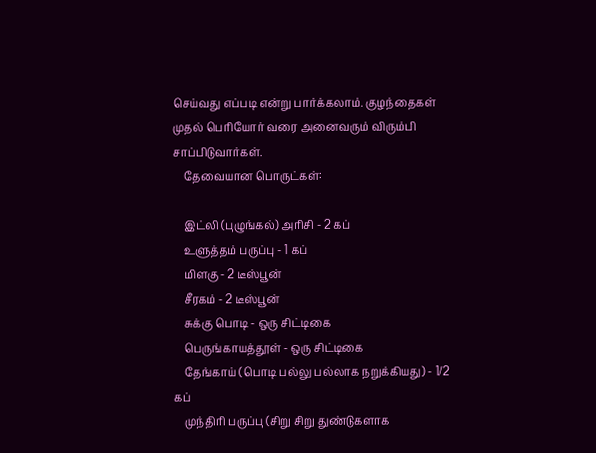செய்வது எப்படி என்று பார்க்கலாம். குழந்தைகள் முதல் பெரியோர் வரை அனைவரும் விரும்பி சாப்பிடுவார்கள்.
    தேவையான பொருட்கள்:

    இட்லி (புழுங்கல்) அரிசி - 2 கப்
    உளுத்தம் பருப்பு - 1 கப்
    மிளகு - 2 டீஸ்பூன்
    சீரகம் - 2 டீஸ்பூன்
    சுக்கு பொடி - ஒரு சிட்டிகை
    பெருங்காயத்தூள் - ஒரு சிட்டிகை
    தேங்காய் (பொடி பல்லு பல்லாக நறுக்கியது) - 1/2 கப்
    முந்திரி பருப்பு (சிறு சிறு துண்டுகளாக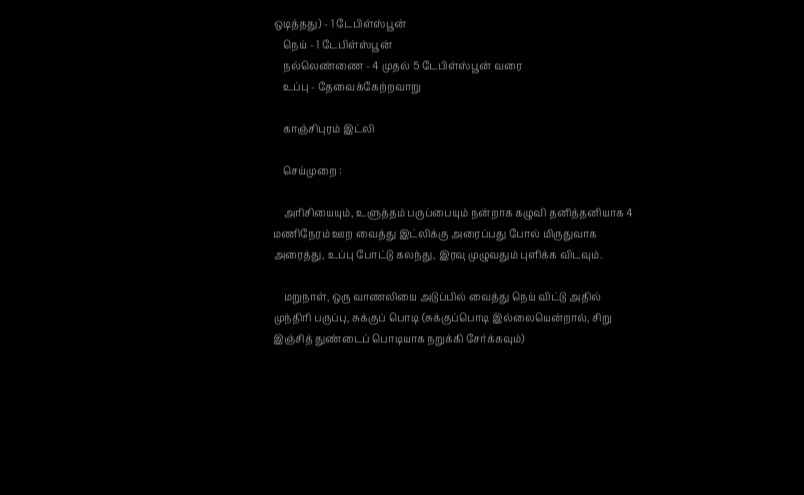ஒடித்தது) - 1 டேபிள்ஸ்பூன்
    நெய் - 1 டேபிள்ஸ்பூன்
    நல்லெண்ணை - 4 முதல் 5 டேபிள்ஸ்பூன் வரை
    உப்பு - தேவைக்கேற்றவாறு

    காஞ்சிபுரம் இட்லி

    செய்முறை :

    அரிசியையும், உளுத்தம் பருப்பையும் நன்றாக கழுவி தனித்தனியாக 4 மணிநேரம் ஊற வைத்து இட்லிக்கு அரைப்பது போல் மிருதுவாக அரைத்து, உப்பு போட்டு கலந்து, இரவு முழுவதும் புளிக்க விடவும்.

    மறுநாள், ஒரு வாணலியை அடுப்பில் வைத்து நெய் விட்டு அதில் முந்திரி பருப்பு, சுக்குப் பொடி (சுக்குப்பொடி இல்லையென்றால், சிறு இஞ்சித் துண்டைப் பொடியாக நறுக்கி சேர்க்கவும்)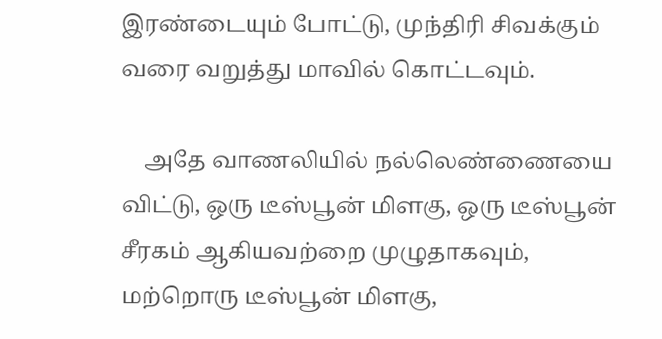இரண்டையும் போட்டு, முந்திரி சிவக்கும் வரை வறுத்து மாவில் கொட்டவும்.

    அதே வாணலியில் நல்லெண்ணையை விட்டு, ஒரு டீஸ்பூன் மிளகு, ஒரு டீஸ்பூன் சீரகம் ஆகியவற்றை முழுதாகவும், மற்றொரு டீஸ்பூன் மிளகு,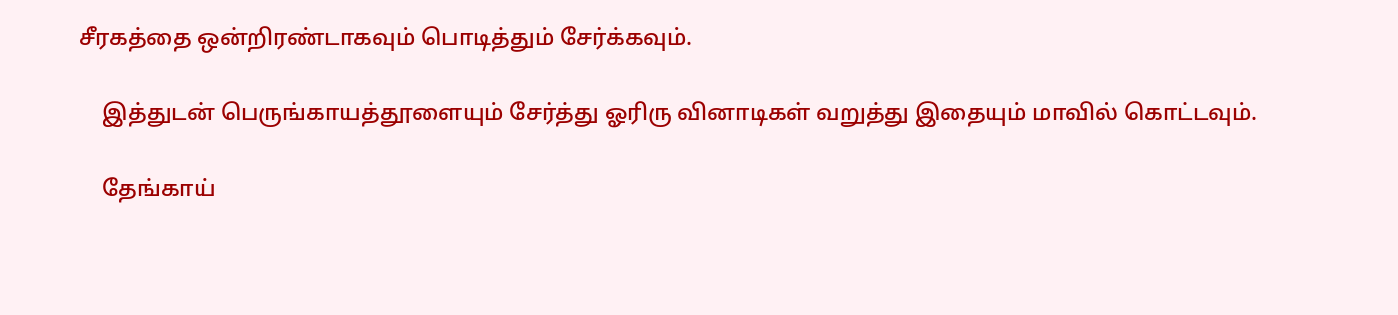சீரகத்தை ஒன்றிரண்டாகவும் பொடித்தும் சேர்க்கவும்.

    இத்துடன் பெருங்காயத்தூளையும் சேர்த்து ஓரிரு வினாடிகள் வறுத்து இதையும் மாவில் கொட்டவும்.

    தேங்காய்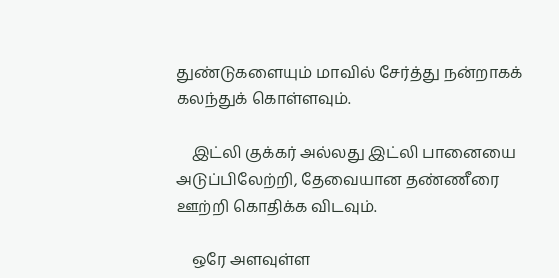துண்டுகளையும் மாவில் சேர்த்து நன்றாகக் கலந்துக் கொள்ளவும்.

    இட்லி குக்கர் அல்லது இட்லி பானையை அடுப்பிலேற்றி, தேவையான தண்ணீரை ஊற்றி கொதிக்க விடவும்.

    ஒரே அளவுள்ள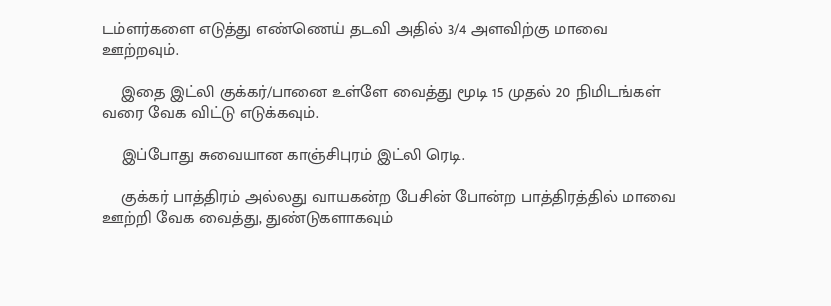டம்ளர்களை எடுத்து எண்ணெய் தடவி அதில் 3/4 அளவிற்கு மாவை ஊற்றவும்.

    இதை இட்லி குக்கர்/பானை உள்ளே வைத்து மூடி 15 முதல் 20 நிமிடங்கள் வரை வேக விட்டு எடுக்கவும்.

    இப்போது சுவையான காஞ்சிபுரம் இட்லி ரெடி.

    குக்கர் பாத்திரம் அல்லது வாயகன்ற பேசின் போன்ற பாத்திரத்தில் மாவை ஊற்றி வேக வைத்து, துண்டுகளாகவும்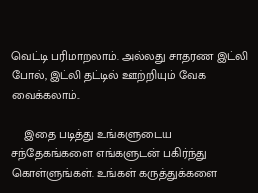வெட்டி பரிமாறலாம். அல்லது சாதரண இட்லி போல், இட்லி தட்டில் ஊற்றியும் வேக வைக்கலாம்..

    இதை படித்து உங்களுடைய சந்தேகங்களை எங்களுடன் பகிர்ந்து கொள்ளுங்கள். உங்கள் கருத்துக்களை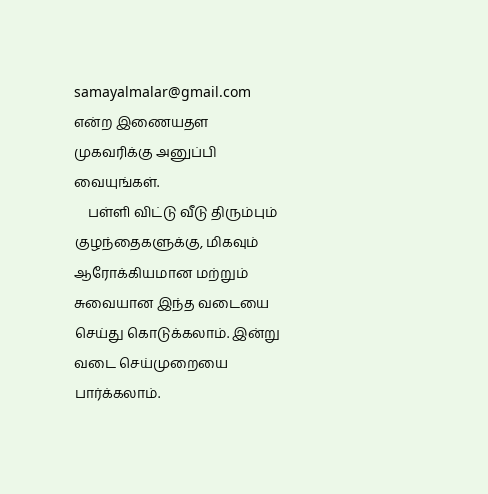samayalmalar@gmail.com என்ற இணையதள முகவரிக்கு அனுப்பி வையுங்கள்.
    பள்ளி விட்டு வீடு திரும்பும் குழந்தைகளுக்கு, மிகவும் ஆரோக்கியமான மற்றும் சுவையான இந்த வடையை செய்து கொடுக்கலாம். இன்று வடை செய்முறையை பார்க்கலாம்.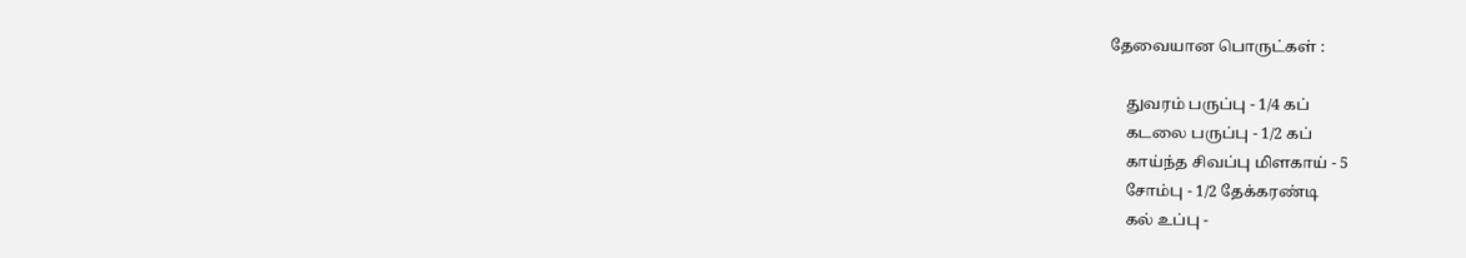தேவையான பொருட்கள் :

    துவரம் பருப்பு - 1/4 கப்
    கடலை பருப்பு - 1/2 கப்
    காய்ந்த சிவப்பு மிளகாய் - 5
    சோம்பு - 1/2 தேக்கரண்டி
    கல் உப்பு -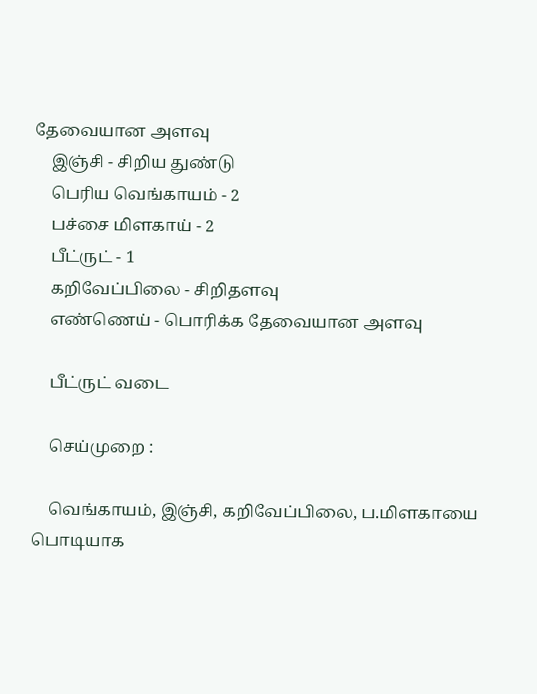தேவையான அளவு
    இஞ்சி - சிறிய துண்டு
    பெரிய வெங்காயம் - 2
    பச்சை மிளகாய் - 2
    பீட்ருட் - 1
    கறிவேப்பிலை - சிறிதளவு
    எண்ணெய் - பொரிக்க தேவையான அளவு

    பீட்ருட் வடை

    செய்முறை :

    வெங்காயம், இஞ்சி, கறிவேப்பிலை, ப.மிளகாயை பொடியாக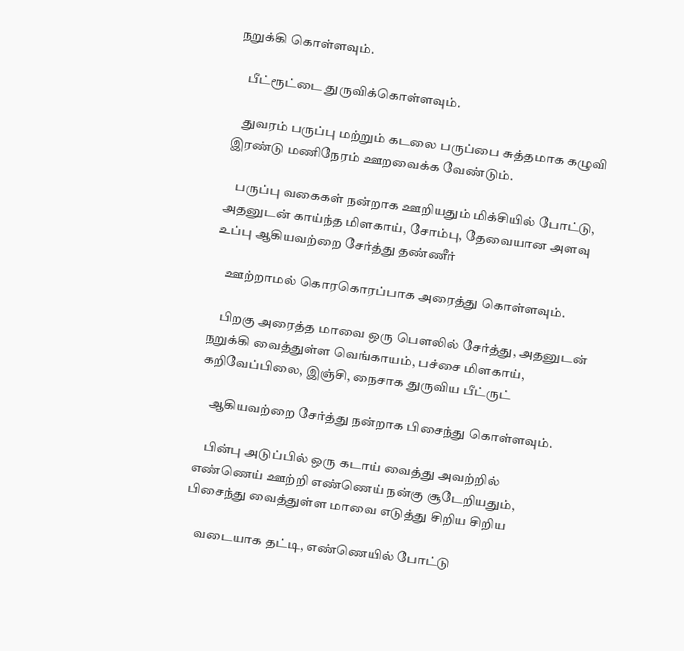நறுக்கி கொள்ளவும்.

    பீட்ரூட்டை துருவிக்கொள்ளவும்.

    துவரம் பருப்பு மற்றும் கடலை பருப்பை சுத்தமாக கழுவி இரண்டு மணிநேரம் ஊறவைக்க வேண்டும்.

    பருப்பு வகைகள் நன்றாக ஊறியதும் மிக்சியில் போட்டு, அதனுடன் காய்ந்த மிளகாய், சோம்பு, தேவையான அளவு உப்பு ஆகியவற்றை சேர்த்து தண்ணீர்

    ஊற்றாமல் கொரகொரப்பாக அரைத்து கொள்ளவும்.

    பிறகு அரைத்த மாவை ஒரு பௌலில் சேர்த்து, அதனுடன் நறுக்கி வைத்துள்ள வெங்காயம், பச்சை மிளகாய், கறிவேப்பிலை, இஞ்சி, நைசாக துருவிய பீட்ருட்

    ஆகியவற்றை சேர்த்து நன்றாக பிசைந்து கொள்ளவும்.

    பின்பு அடுப்பில் ஒரு கடாய் வைத்து அவற்றில் எண்ணெய் ஊற்றி எண்ணெய் நன்கு சூடேறியதும், பிசைந்து வைத்துள்ள மாவை எடுத்து சிறிய சிறிய

    வடையாக தட்டி, எண்ணெயில் போட்டு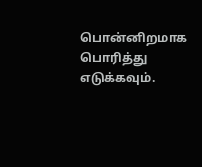பொன்னிறமாக பொரித்து எடுக்கவும்.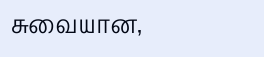சுவையான,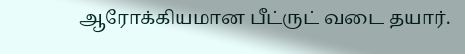ஆரோக்கியமான பீட்ருட் வடை தயார்.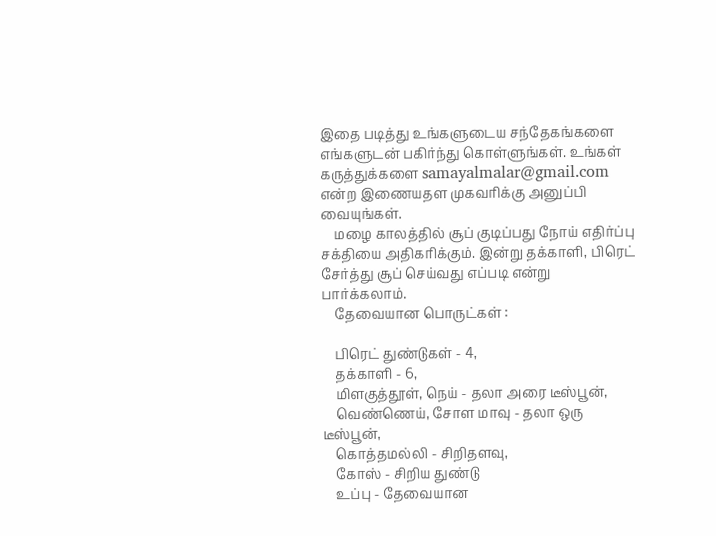இதை படித்து உங்களுடைய சந்தேகங்களை எங்களுடன் பகிர்ந்து கொள்ளுங்கள். உங்கள் கருத்துக்களை samayalmalar@gmail.com என்ற இணையதள முகவரிக்கு அனுப்பி வையுங்கள்.
    மழை காலத்தில் சூப் குடிப்பது நோய் எதிர்ப்பு சக்தியை அதிகரிக்கும். இன்று தக்காளி, பிரெட் சேர்த்து சூப் செய்வது எப்படி என்று பார்க்கலாம்.
    தேவையான பொருட்கள் :

    பிரெட் துண்டுகள் - 4,
    தக்காளி - 6,
    மிளகுத்தூள், நெய் - தலா அரை டீஸ்பூன்,
    வெண்ணெய், சோள மாவு - தலா ஒரு டீஸ்பூன்,
    கொத்தமல்லி - சிறிதளவு,
    கோஸ் - சிறிய துண்டு
    உப்பு - தேவையான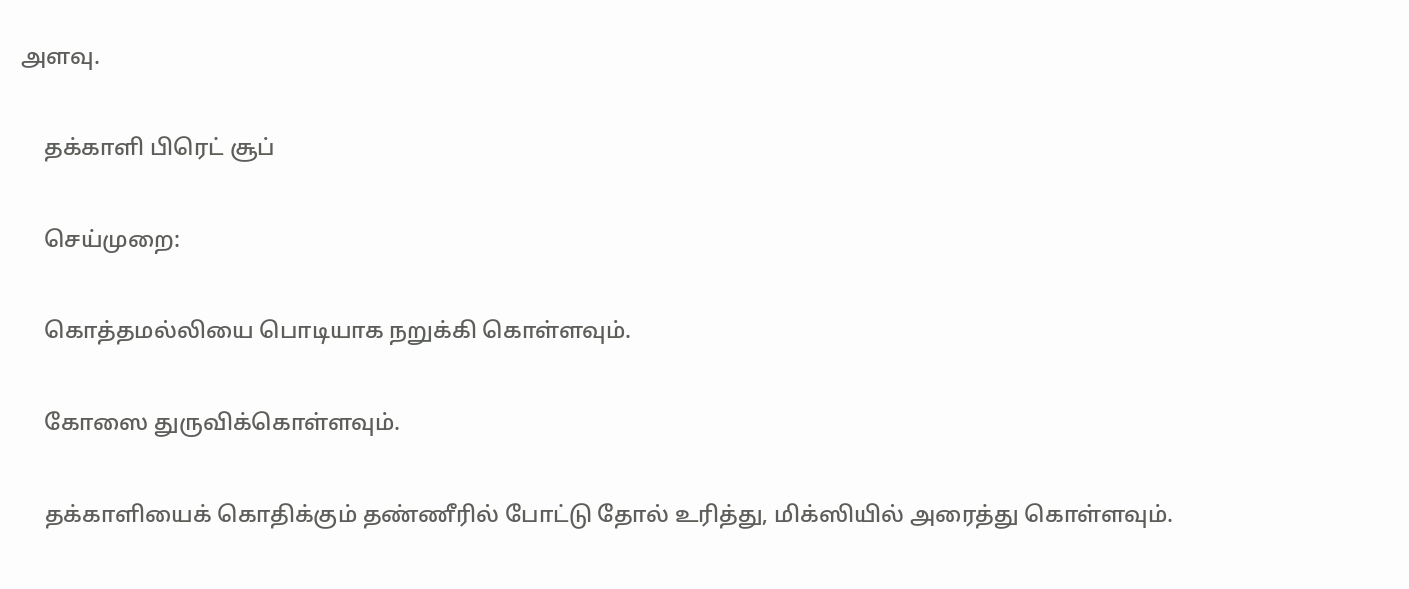அளவு.

    தக்காளி பிரெட் சூப்

    செய்முறை:

    கொத்தமல்லியை பொடியாக நறுக்கி கொள்ளவும்.

    கோஸை துருவிக்கொள்ளவும்.

    தக்காளியைக் கொதிக்கும் தண்ணீரில் போட்டு தோல் உரித்து, மிக்ஸியில் அரைத்து கொள்ளவும்.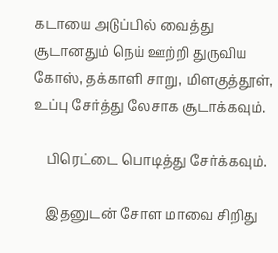கடாயை அடுப்பில் வைத்து சூடானதும் நெய் ஊற்றி துருவிய கோஸ், தக்காளி சாறு, மிளகுத்தூள், உப்பு சேர்த்து லேசாக சூடாக்கவும்.

    பிரெட்டை பொடித்து சேர்க்கவும்.

    இதனுடன் சோள மாவை சிறிது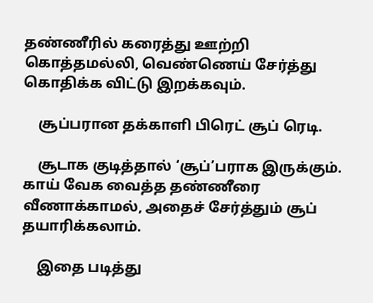தண்ணீரில் கரைத்து ஊற்றி கொத்தமல்லி, வெண்ணெய் சேர்த்து கொதிக்க விட்டு இறக்கவும்.

    சூப்பரான தக்காளி பிரெட் சூப் ரெடி.

    சூடாக குடித்தால் ‘சூப்’பராக இருக்கும். காய் வேக வைத்த தண்ணீரை வீணாக்காமல், அதைச் சேர்த்தும் சூப் தயாரிக்கலாம்.

    இதை படித்து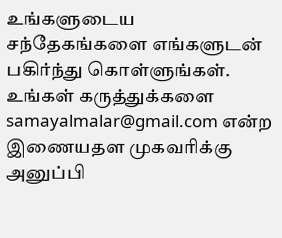உங்களுடைய சந்தேகங்களை எங்களுடன் பகிர்ந்து கொள்ளுங்கள். உங்கள் கருத்துக்களை samayalmalar@gmail.com என்ற இணையதள முகவரிக்கு அனுப்பி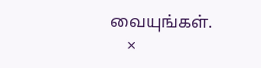வையுங்கள்.
    ×